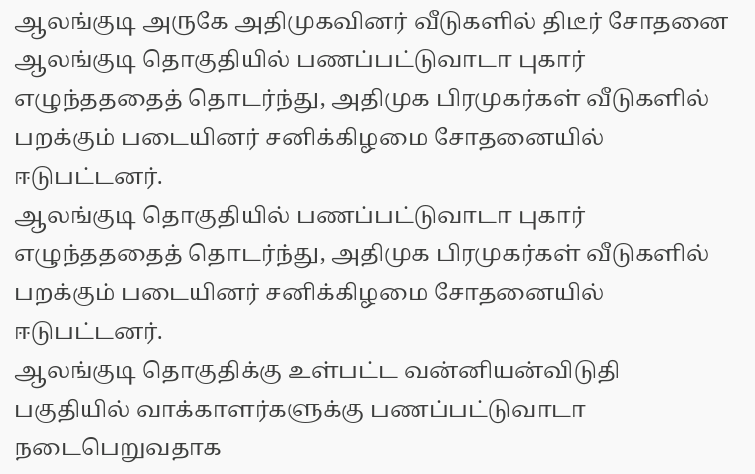ஆலங்குடி அருகே அதிமுகவினர் வீடுகளில் திடீர் சோதனை
ஆலங்குடி தொகுதியில் பணப்பட்டுவாடா புகார் எழுந்தததைத் தொடர்ந்து, அதிமுக பிரமுகர்கள் வீடுகளில் பறக்கும் படையினர் சனிக்கிழமை சோதனையில் ஈடுபட்டனர்.
ஆலங்குடி தொகுதியில் பணப்பட்டுவாடா புகார் எழுந்தததைத் தொடர்ந்து, அதிமுக பிரமுகர்கள் வீடுகளில் பறக்கும் படையினர் சனிக்கிழமை சோதனையில் ஈடுபட்டனர்.
ஆலங்குடி தொகுதிக்கு உள்பட்ட வன்னியன்விடுதி பகுதியில் வாக்காளர்களுக்கு பணப்பட்டுவாடா நடைபெறுவதாக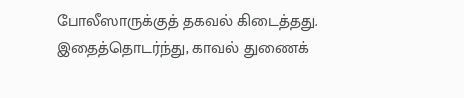போலீஸாருக்குத் தகவல் கிடைத்தது. இதைத்தொடர்ந்து, காவல் துணைக்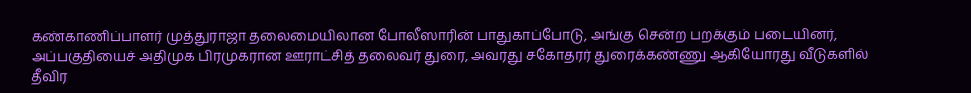கண்காணிப்பாளர் முத்துராஜா தலைமையிலான போலீஸாரின் பாதுகாப்போடு, அங்கு சென்ற பறக்கும் படையினர், அப்பகுதியைச் அதிமுக பிரமுகரான ஊராட்சித் தலைவர் துரை, அவரது சகோதரர் துரைக்கண்ணு ஆகியோரது வீடுகளில் தீவிர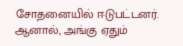சோதனையில் ஈடுபட்டனர். ஆனால், அங்கு ஏதும்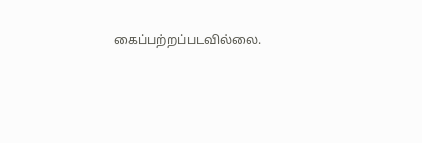கைப்பற்றப்படவில்லை.